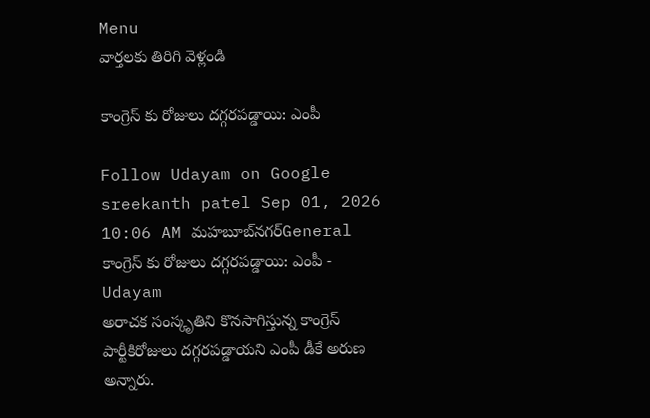Menu
వార్తలకు తిరిగి వెళ్లండి

కాంగ్రెస్ కు రోజులు దగ్గరపడ్డాయి: ఎంపీ

Follow Udayam on Google
sreekanth patel Sep 01, 2026 10:06 AM మహబూబ్‌నగర్General
కాంగ్రెస్ కు రోజులు దగ్గరపడ్డాయి: ఎంపీ - Udayam
అరాచక సంస్కృతిని కొనసాగిస్తున్న కాంగ్రెస్ పార్టీకిరోజులు దగ్గరపడ్డాయని ఎంపీ డీకే అరుణ అన్నారు.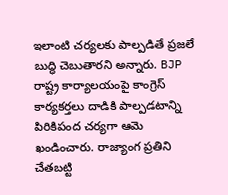ఇలాంటి చర్యలకు పాల్పడితే ప్రజలే బుద్ధి చెబుతారని అన్నారు. BJP రాష్ట్ర కార్యాలయంపై కాంగ్రెస్ కార్యకర్తలు దాడికి పాల్పడటాన్ని పిరికిపంద చర్యగా ఆమె ఖండించారు. రాజ్యాంగ ప్రతిని చేతబట్టి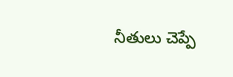నీతులు చెప్పే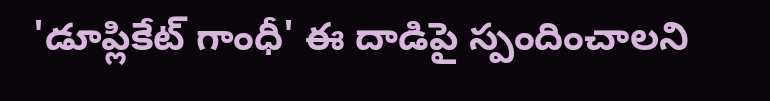'డూప్లికేట్ గాంధీ' ఈ దాడిపై స్పందించాలని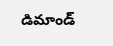డిమాండ్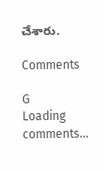చేశారు.

Comments

G
Loading comments...